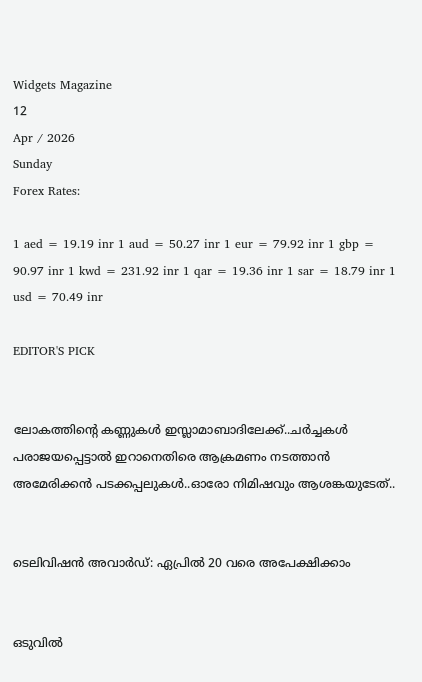Widgets Magazine
12
Apr / 2026
Sunday
Forex Rates:

1 aed = 19.19 inr 1 aud = 50.27 inr 1 eur = 79.92 inr 1 gbp = 90.97 inr 1 kwd = 231.92 inr 1 qar = 19.36 inr 1 sar = 18.79 inr 1 usd = 70.49 inr

EDITOR'S PICK


ലോകത്തിന്റെ കണ്ണുകള്‍ ഇസ്ലാമാബാദിലേക്ക്..ചര്‍ച്ചകള്‍ പരാജയപ്പെട്ടാല്‍ ഇറാനെതിരെ ആക്രമണം നടത്താന്‍ അമേരിക്കന്‍ പടക്കപ്പലുകള്‍..ഓരോ നിമിഷവും ആശങ്കയുടേത്..


ടെലിവിഷന്‍ അവാര്‍ഡ്: ഏപ്രില്‍ 20 വരെ അപേക്ഷിക്കാം


ഒടുവിൽ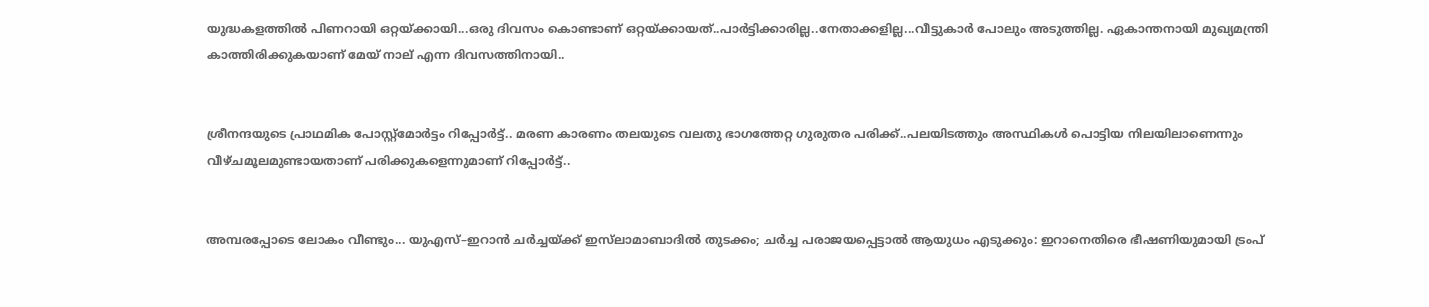യുദ്ധകളത്തിൽ പിണറായി ഒറ്റയ്ക്കായി...ഒരു ദിവസം കൊണ്ടാണ് ഒറ്റയ്ക്കായത്..പാർട്ടിക്കാരില്ല..നേതാക്കളില്ല...വീട്ടുകാർ പോലും അടുത്തില്ല. ഏകാന്തനായി മുഖ്യമന്ത്രി കാത്തിരിക്കുകയാണ് മേയ് നാല് എന്ന ദിവസത്തിനായി..


ശ്രീനന്ദയുടെ പ്രാഥമിക പോസ്റ്റ്‌മോര്‍ട്ടം റിപ്പോര്‍ട്ട്.. മരണ കാരണം തലയുടെ വലതു ഭാഗത്തേറ്റ ഗുരുതര പരിക്ക്..പലയിടത്തും അസ്ഥികള്‍ പൊട്ടിയ നിലയിലാണെന്നും വീഴ്ചമൂലമുണ്ടായതാണ് പരിക്കുകളെന്നുമാണ് റിപ്പോര്‍ട്ട്..


അമ്പരപ്പോടെ ലോകം വീണ്ടും... യുഎസ്–ഇറാൻ ചർച്ചയ്ക്ക് ഇസ്‌ലാമാബാദിൽ തുടക്കം; ചർച്ച പരാജയപ്പെട്ടാൽ ആയുധം എടുക്കും: ഇറാനെതിരെ ഭീഷണിയുമായി ട്രംപ്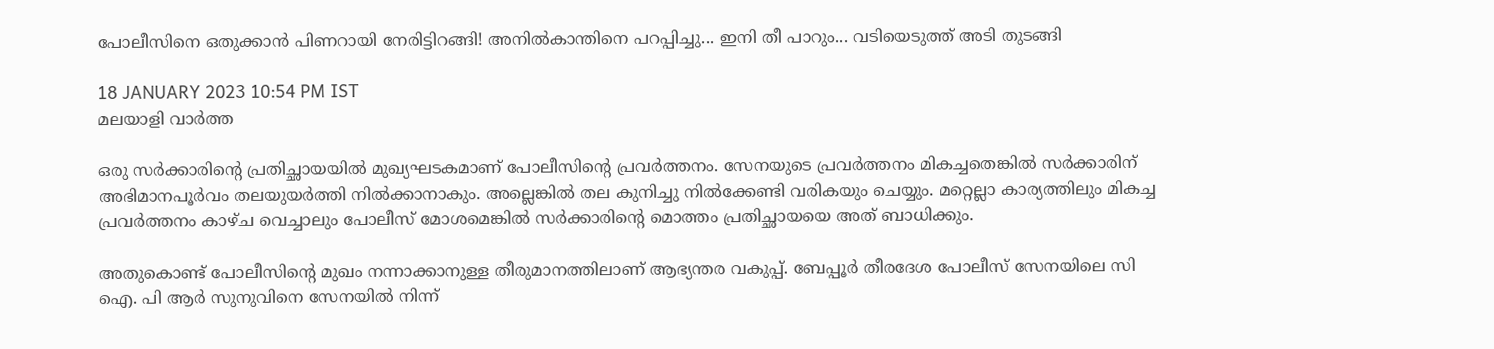പോലീസിനെ ഒതുക്കാൻ പിണറായി നേരിട്ടിറങ്ങി! അനിൽകാന്തിനെ പറപ്പിച്ചു... ഇനി തീ പാറും... വടിയെടുത്ത് അടി തുടങ്ങി

18 JANUARY 2023 10:54 PM IST
മലയാളി വാര്‍ത്ത

ഒരു സര്‍ക്കാരിന്റെ പ്രതിച്ഛായയില്‍ മുഖ്യഘടകമാണ് പോലീസിന്റെ പ്രവര്‍ത്തനം. സേനയുടെ പ്രവര്‍ത്തനം മികച്ചതെങ്കില്‍ സര്‍ക്കാരിന് അഭിമാനപൂര്‍വം തലയുയര്‍ത്തി നില്‍ക്കാനാകും. അല്ലെങ്കില്‍ തല കുനിച്ചു നില്‍ക്കേണ്ടി വരികയും ചെയ്യും. മറ്റെല്ലാ കാര്യത്തിലും മികച്ച പ്രവര്‍ത്തനം കാഴ്ച വെച്ചാലും പോലീസ് മോശമെങ്കില്‍ സര്‍ക്കാരിന്റെ മൊത്തം പ്രതിച്ഛായയെ അത് ബാധിക്കും.

അതുകൊണ്ട് പോലീസിന്റെ മുഖം നന്നാക്കാനുള്ള തീരുമാനത്തിലാണ് ആഭ്യന്തര വകുപ്പ്. ബേപ്പൂര്‍ തീരദേശ പോലീസ് സേനയിലെ സി ഐ. പി ആര്‍ സുനുവിനെ സേനയില്‍ നിന്ന്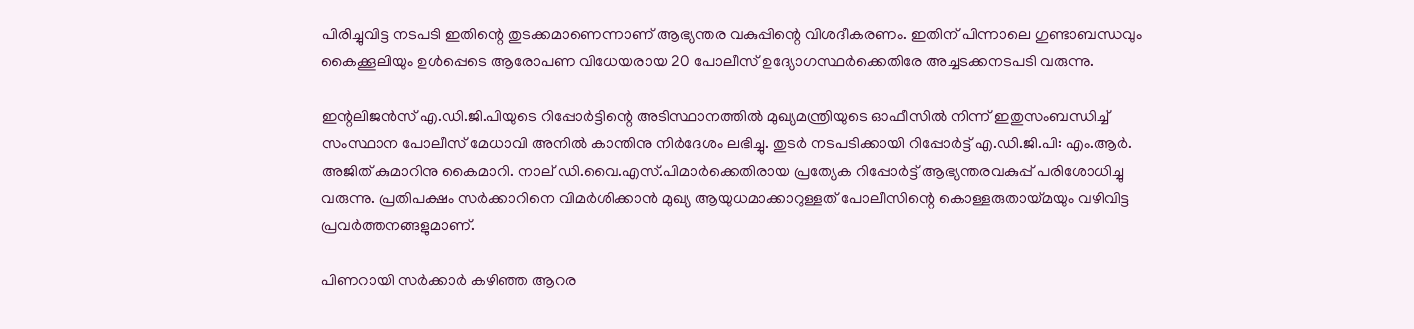പിരിച്ചുവിട്ട നടപടി ഇതിന്റെ തുടക്കമാണെന്നാണ് ആഭ്യന്തര വകുപ്പിന്റെ വിശദീകരണം. ഇതിന് പിന്നാലെ ഗുണ്ടാബന്ധവും കൈക്കൂലിയും ഉള്‍പ്പെടെ ആരോപണ വിധേയരായ 20 പോലീസ് ഉദ്യോഗസ്ഥര്‍ക്കെതിരേ അച്ചടക്കനടപടി വരുന്നു.

ഇന്റലിജന്‍സ് എ.ഡി.ജി.പിയുടെ റിപ്പോര്‍ട്ടിന്റെ അടിസ്ഥാനത്തില്‍ മുഖ്യമന്ത്രിയുടെ ഓഫീസില്‍ നിന്ന് ഇതുസംബന്ധിച്ച് സംസ്ഥാന പോലീസ് മേധാവി അനില്‍ കാന്തിനു നിര്‍ദേശം ലഭിച്ചു. തുടര്‍ നടപടിക്കായി റിപ്പോര്‍ട്ട് എ.ഡി.ജി.പി: എം.ആര്‍. അജിത് കുമാറിനു കൈമാറി. നാല് ഡി.വൈ.എസ്.പിമാര്‍ക്കെതിരായ പ്രത്യേക റിപ്പോര്‍ട്ട് ആഭ്യന്തരവകുപ്പ് പരിശോധിച്ചു വരുന്നു. പ്രതിപക്ഷം സര്‍ക്കാറിനെ വിമര്‍ശിക്കാന്‍ മുഖ്യ ആയുധമാക്കാറുള്ളത് പോലീസിന്റെ കൊള്ളരുതായ്മയും വഴിവിട്ട പ്രവര്‍ത്തനങ്ങളുമാണ്.

പിണറായി സര്‍ക്കാര്‍ കഴിഞ്ഞ ആറര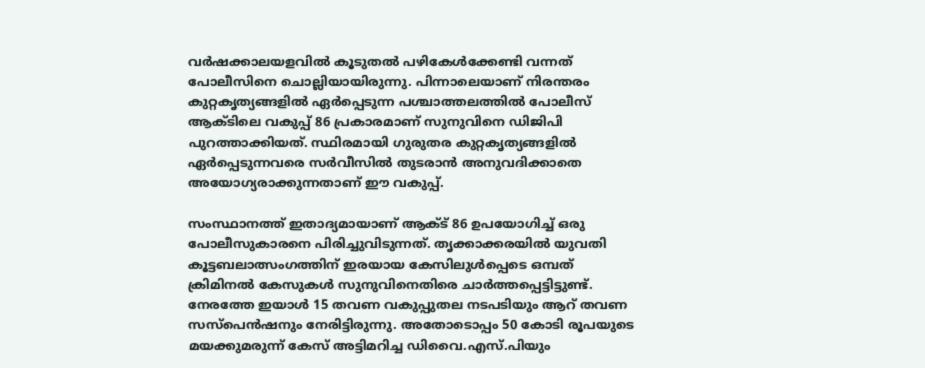വര്‍ഷക്കാലയളവില്‍ കൂടുതല്‍ പഴികേള്‍ക്കേണ്ടി വന്നത് പോലീസിനെ ചൊല്ലിയായിരുന്നു. പിന്നാലെയാണ് നിരന്തരം കുറ്റകൃത്യങ്ങളില്‍ ഏര്‍പ്പെടുന്ന പശ്ചാത്തലത്തില്‍ പോലീസ് ആക്ടിലെ വകുപ്പ് 86 പ്രകാരമാണ് സുനുവിനെ ഡിജിപി പുറത്താക്കിയത്. സ്ഥിരമായി ഗുരുതര കുറ്റകൃത്യങ്ങളില്‍ ഏര്‍പ്പെടുന്നവരെ സര്‍വീസില്‍ തുടരാന്‍ അനുവദിക്കാതെ അയോഗ്യരാക്കുന്നതാണ് ഈ വകുപ്പ്.

സംസ്ഥാനത്ത് ഇതാദ്യമായാണ് ആക്ട് 86 ഉപയോഗിച്ച് ഒരു പോലീസുകാരനെ പിരിച്ചുവിടുന്നത്. തൃക്കാക്കരയില്‍ യുവതി കൂട്ടബലാത്സംഗത്തിന് ഇരയായ കേസിലുള്‍പ്പെടെ ഒമ്പത് ക്രിമിനല്‍ കേസുകള്‍ സുനുവിനെതിരെ ചാര്‍ത്തപ്പെട്ടിട്ടുണ്ട്. നേരത്തേ ഇയാള്‍ 15 തവണ വകുപ്പുതല നടപടിയും ആറ് തവണ സസ്പെന്‍ഷനും നേരിട്ടിരുന്നു. അതോടൊപ്പം 50 കോടി രൂപയുടെ മയക്കുമരുന്ന് കേസ് അട്ടിമറിച്ച ഡിവൈ.എസ്.പിയും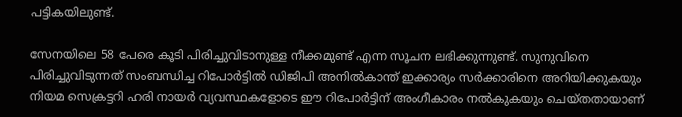പട്ടികയിലുണ്ട്.

സേനയിലെ 58 പേരെ കൂടി പിരിച്ചുവിടാനുള്ള നീക്കമുണ്ട് എന്ന സൂചന ലഭിക്കുന്നുണ്ട്. സുനുവിനെ പിരിച്ചുവിടുന്നത് സംബന്ധിച്ച റിപോര്‍ട്ടില്‍ ഡിജിപി അനില്‍കാന്ത് ഇക്കാര്യം സര്‍ക്കാരിനെ അറിയിക്കുകയും നിയമ സെക്രട്ടറി ഹരി നായര്‍ വ്യവസ്ഥകളോടെ ഈ റിപോര്‍ട്ടിന് അംഗീകാരം നല്‍കുകയും ചെയ്തതായാണ്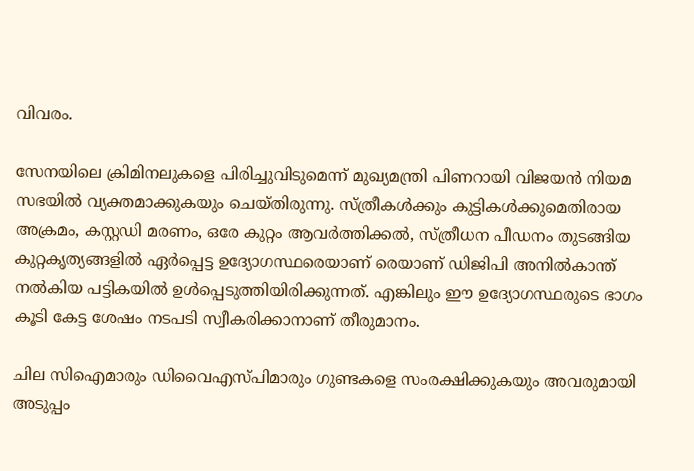വിവരം.

സേനയിലെ ക്രിമിനലുകളെ പിരിച്ചുവിടുമെന്ന് മുഖ്യമന്ത്രി പിണറായി വിജയന്‍ നിയമ സഭയില്‍ വ്യക്തമാക്കുകയും ചെയ്തിരുന്നു. സ്ത്രീകള്‍ക്കും കുട്ടികള്‍ക്കുമെതിരായ അക്രമം, കസ്റ്റഡി മരണം, ഒരേ കുറ്റം ആവര്‍ത്തിക്കല്‍, സ്ത്രീധന പീഡനം തുടങ്ങിയ കുറ്റകൃത്യങ്ങളില്‍ ഏര്‍പ്പെട്ട ഉദ്യോഗസ്ഥരെയാണ് രെയാണ് ഡിജിപി അനില്‍കാന്ത് നല്‍കിയ പട്ടികയില്‍ ഉൾപ്പെടുത്തിയിരിക്കുന്നത്. എങ്കിലും ഈ ഉദ്യോഗസ്ഥരുടെ ഭാഗം കൂടി കേട്ട ശേഷം നടപടി സ്വീകരിക്കാനാണ് തീരുമാനം.

ചില സിഐമാരും ഡിവൈഎസ്പിമാരും ഗുണ്ടകളെ സംരക്ഷിക്കുകയും അവരുമായി അടുപ്പം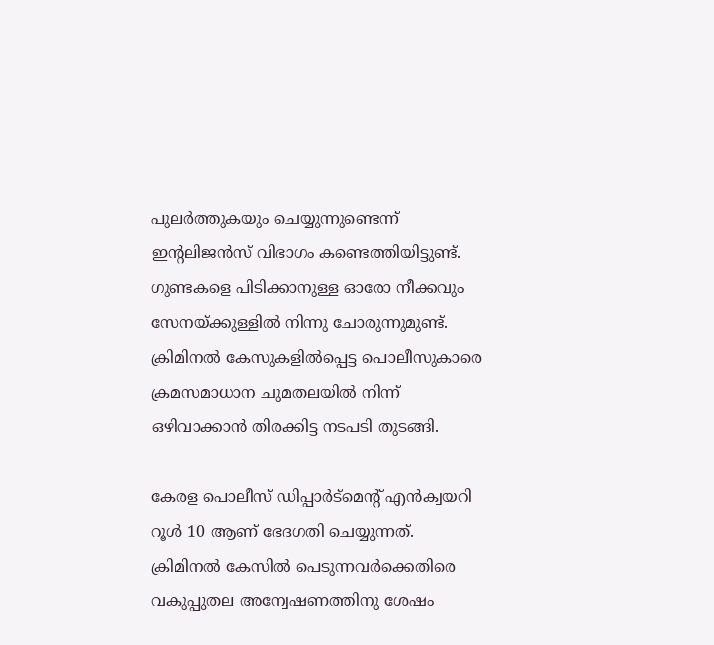പുലര്‍ത്തുകയും ചെയ്യുന്നുണ്ടെന്ന് ഇന്റലിജന്‍സ് വിഭാഗം കണ്ടെത്തിയിട്ടുണ്ട്. ഗുണ്ടകളെ പിടിക്കാനുള്ള ഓരോ നീക്കവും സേനയ്ക്കുള്ളില്‍ നിന്നു ചോരുന്നുമുണ്ട്. ക്രിമിനല്‍ കേസുകളില്‍പ്പെട്ട പൊലീസുകാരെ ക്രമസമാധാന ചുമതലയില്‍ നിന്ന് ഒഴിവാക്കാന്‍ തിരക്കിട്ട നടപടി തുടങ്ങി.

കേരള പൊലീസ് ഡിപ്പാര്‍ട്‌മെന്റ് എന്‍ക്വയറി റൂള്‍ 10 ആണ് ഭേദഗതി ചെയ്യുന്നത്. ക്രിമിനല്‍ കേസില്‍ പെടുന്നവര്‍ക്കെതിരെ വകുപ്പുതല അന്വേഷണത്തിനു ശേഷം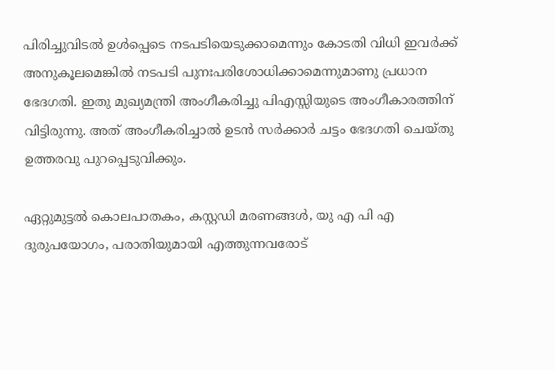പിരിച്ചുവിടല്‍ ഉള്‍പ്പെടെ നടപടിയെടുക്കാമെന്നും കോടതി വിധി ഇവര്‍ക്ക് അനുകൂലമെങ്കില്‍ നടപടി പുനഃപരിശോധിക്കാമെന്നുമാണു പ്രധാന ഭേദഗതി. ഇതു മുഖ്യമന്ത്രി അംഗീകരിച്ചു പിഎസ്സിയുടെ അംഗീകാരത്തിന് വിട്ടിരുന്നു. അത് അംഗീകരിച്ചാല്‍ ഉടന്‍ സര്‍ക്കാര്‍ ചട്ടം ഭേദഗതി ചെയ്തു ഉത്തരവു പുറപ്പെടുവിക്കും.

ഏറ്റുമുട്ടല്‍ കൊലപാതകം, കസ്റ്റഡി മരണങ്ങള്‍, യു എ പി എ ദുരുപയോഗം, പരാതിയുമായി എത്തുന്നവരോട്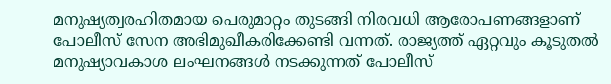മനുഷ്യത്വരഹിതമായ പെരുമാറ്റം തുടങ്ങി നിരവധി ആരോപണങ്ങളാണ് പോലീസ് സേന അഭിമുഖീകരിക്കേണ്ടി വന്നത്. രാജ്യത്ത് ഏറ്റവും കൂടുതല്‍ മനുഷ്യാവകാശ ലംഘനങ്ങള്‍ നടക്കുന്നത് പോലീസ്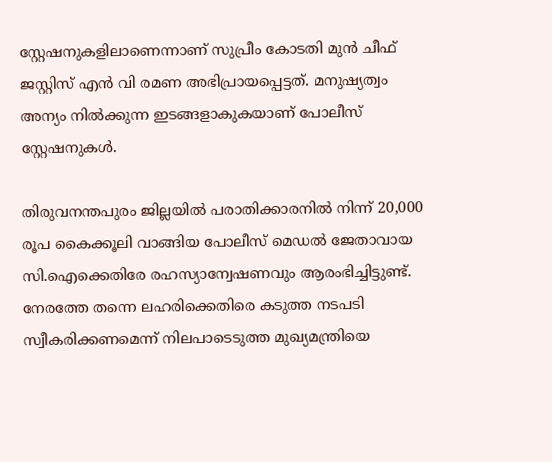സ്റ്റേഷനുകളിലാണെന്നാണ് സുപ്രീം കോടതി മുന്‍ ചീഫ് ജസ്റ്റിസ് എന്‍ വി രമണ അഭിപ്രായപ്പെട്ടത്. മനുഷ്യത്വം അന്യം നില്‍ക്കുന്ന ഇടങ്ങളാകുകയാണ് പോലീസ് സ്റ്റേഷനുകള്‍.

തിരുവനന്തപുരം ജില്ലയില്‍ പരാതിക്കാരനില്‍ നിന്ന് 20,000 രൂപ കൈക്കൂലി വാങ്ങിയ പോലീസ് മെഡല്‍ ജേതാവായ സി.ഐക്കെതിരേ രഹസ്യാന്വേഷണവും ആരംഭിച്ചിട്ടുണ്ട്. നേരത്തേ തന്നെ ലഹരിക്കെതിരെ കടുത്ത നടപടി സ്വീകരിക്കണമെന്ന് നിലപാടെടുത്ത മുഖ്യമന്ത്രിയെ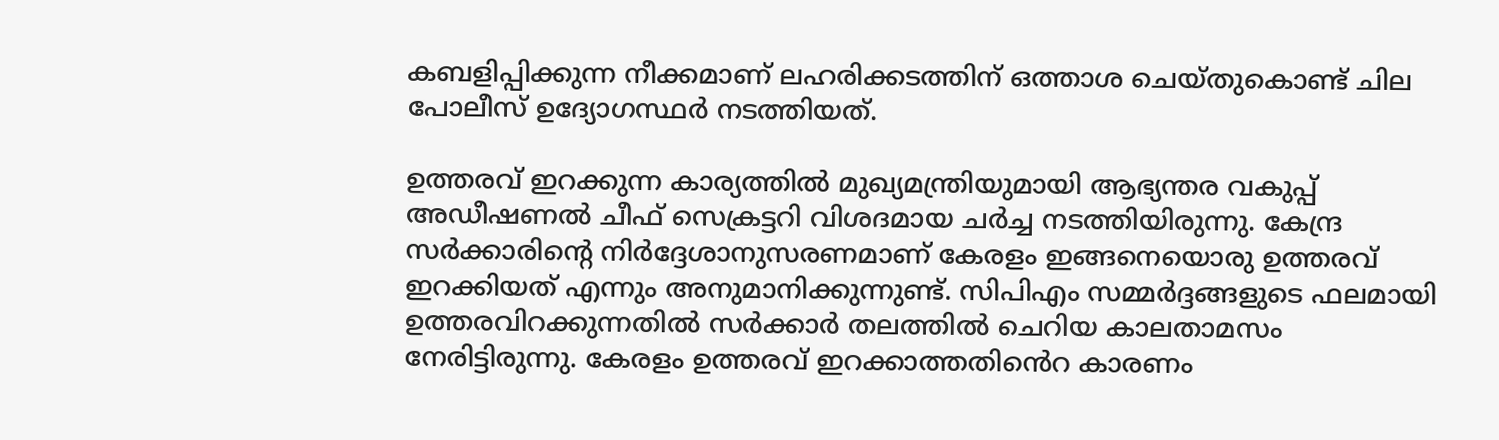കബളിപ്പിക്കുന്ന നീക്കമാണ് ലഹരിക്കടത്തിന് ഒത്താശ ചെയ്തുകൊണ്ട് ചില പോലീസ് ഉദ്യോഗസ്ഥർ നടത്തിയത്.

ഉത്തരവ് ഇറക്കുന്ന കാര്യത്തിൽ മുഖ്യമന്ത്രിയുമായി ആഭ്യന്തര വകുപ്പ് അഡീഷണൽ ചീഫ് സെക്രട്ടറി വിശദമായ ചർച്ച നടത്തിയിരുന്നു. കേന്ദ്ര സർക്കാരിൻ്റെ നിർദ്ദേശാനുസരണമാണ് കേരളം ഇങ്ങനെയൊരു ഉത്തരവ് ഇറക്കിയത് എന്നും അനുമാനിക്കുന്നുണ്ട്. സിപിഎം സമ്മർദ്ദങ്ങളുടെ ഫലമായി ഉത്തരവിറക്കുന്നതിൽ സർക്കാർ തലത്തിൽ ചെറിയ കാലതാമസം നേരിട്ടിരുന്നു. കേരളം ഉത്തരവ് ഇറക്കാത്തതിൻെറ കാരണം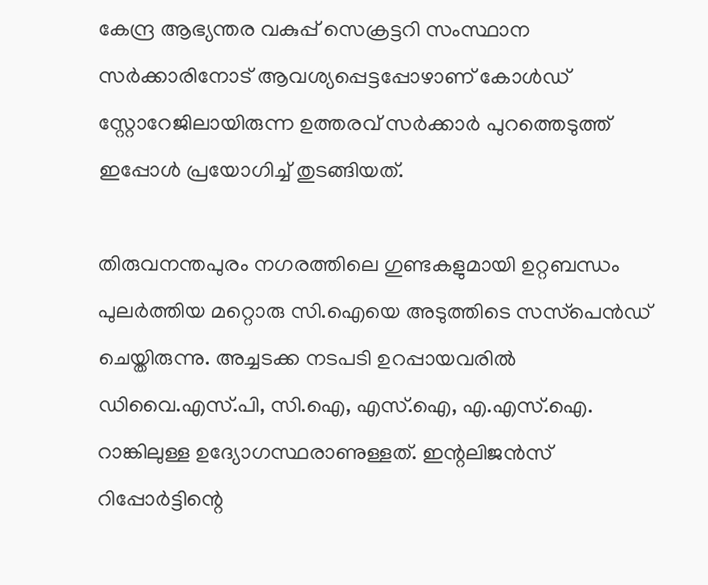കേന്ദ്ര ആഭ്യന്തര വകുപ്പ് സെക്രട്ടറി സംസ്ഥാന സർക്കാരിനോട് ആവശ്യപ്പെട്ടപ്പോഴാണ് കോൾഡ് സ്റ്റോറേജിലായിരുന്ന ഉത്തരവ് സർക്കാർ പുറത്തെടുത്ത് ഇപ്പോൾ പ്രയോഗിച്ച് തുടങ്ങിയത്.

തിരുവനന്തപുരം നഗരത്തിലെ ഗുണ്ടകളുമായി ഉറ്റബന്ധം പുലര്‍ത്തിയ മറ്റൊരു സി.ഐയെ അടുത്തിടെ സസ്‌പെന്‍ഡ് ചെയ്തിരുന്നു. അച്ചടക്ക നടപടി ഉറപ്പായവരില്‍ ഡിവൈ.എസ്.പി, സി.ഐ, എസ്.ഐ, എ.എസ്.ഐ. റാങ്കിലുള്ള ഉദ്യോഗസ്ഥരാണുള്ളത്. ഇന്റലിജന്‍സ് റിപ്പോര്‍ട്ടിന്റെ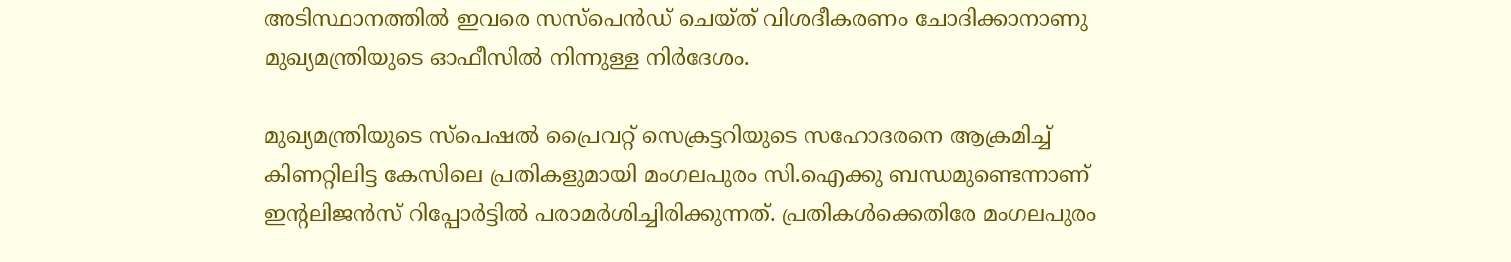അടിസ്ഥാനത്തില്‍ ഇവരെ സസ്‌പെന്‍ഡ് ചെയ്ത് വിശദീകരണം ചോദിക്കാനാണു മുഖ്യമന്ത്രിയുടെ ഓഫീസില്‍ നിന്നുള്ള നിര്‍ദേശം.

മുഖ്യമന്ത്രിയുടെ സ്‌പെഷല്‍ പ്രൈവറ്റ് സെക്രട്ടറിയുടെ സഹോദരനെ ആക്രമിച്ച് കിണറ്റിലിട്ട കേസിലെ പ്രതികളുമായി മംഗലപുരം സി.ഐക്കു ബന്ധമുണ്ടെന്നാണ് ഇന്റലിജന്‍സ് റിപ്പോര്‍ട്ടിൽ പരാമർശിച്ചിരിക്കുന്നത്. പ്രതികള്‍ക്കെതിരേ മംഗലപുരം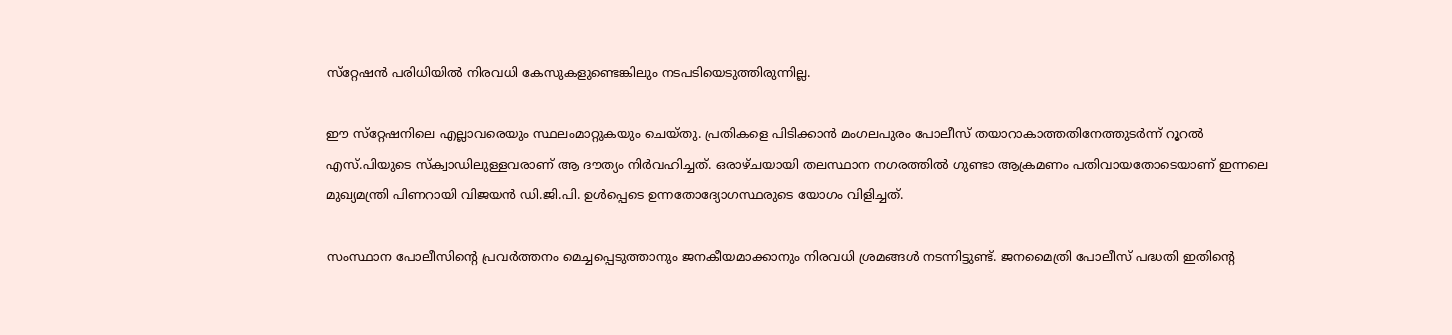സ്‌റ്റേഷന്‍ പരിധിയില്‍ നിരവധി കേസുകളുണ്ടെങ്കിലും നടപടിയെടുത്തിരുന്നില്ല.

ഈ സ്‌റ്റേഷനിലെ എല്ലാവരെയും സ്ഥലംമാറ്റുകയും ചെയ്തു. പ്രതികളെ പിടിക്കാന്‍ മംഗലപുരം പോലീസ് തയാറാകാത്തതിനേത്തുടര്‍ന്ന് റൂറല്‍ എസ്.പിയുടെ സ്‌ക്വാഡിലുള്ളവരാണ് ആ ദൗത്യം നിര്‍വഹിച്ചത്. ഒരാഴ്ചയായി തലസ്ഥാന നഗരത്തില്‍ ഗുണ്ടാ ആക്രമണം പതിവായതോടെയാണ് ഇന്നലെ മുഖ്യമന്ത്രി പിണറായി വിജയന്‍ ഡി.ജി.പി. ഉള്‍പ്പെടെ ഉന്നതോദ്യോഗസ്ഥരുടെ യോഗം വിളിച്ചത്.

സംസ്ഥാന പോലീസിന്റെ പ്രവര്‍ത്തനം മെച്ചപ്പെടുത്താനും ജനകീയമാക്കാനും നിരവധി ശ്രമങ്ങള്‍ നടന്നിട്ടുണ്ട്. ജനമൈത്രി പോലീസ് പദ്ധതി ഇതിന്റെ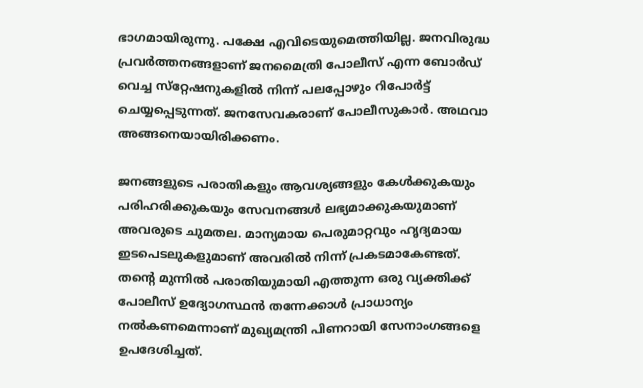ഭാഗമായിരുന്നു. പക്ഷേ എവിടെയുമെത്തിയില്ല. ജനവിരുദ്ധ പ്രവര്‍ത്തനങ്ങളാണ് ജനമൈത്രി പോലീസ് എന്ന ബോര്‍ഡ് വെച്ച സ്‌റ്റേഷനുകളില്‍ നിന്ന് പലപ്പോഴും റിപോര്‍ട്ട് ചെയ്യപ്പെടുന്നത്. ജനസേവകരാണ് പോലീസുകാര്‍. അഥവാ അങ്ങനെയായിരിക്കണം.

ജനങ്ങളുടെ പരാതികളും ആവശ്യങ്ങളും കേള്‍ക്കുകയും പരിഹരിക്കുകയും സേവനങ്ങള്‍ ലഭ്യമാക്കുകയുമാണ് അവരുടെ ചുമതല. മാന്യമായ പെരുമാറ്റവും ഹൃദ്യമായ ഇടപെടലുകളുമാണ് അവരില്‍ നിന്ന് പ്രകടമാകേണ്ടത്. തന്റെ മുന്നില്‍ പരാതിയുമായി എത്തുന്ന ഒരു വ്യക്തിക്ക് പോലീസ് ഉദ്യോഗസ്ഥന്‍ തന്നേക്കാള്‍ പ്രാധാന്യം നല്‍കണമെന്നാണ് മുഖ്യമന്ത്രി പിണറായി സേനാംഗങ്ങളെ ഉപദേശിച്ചത്.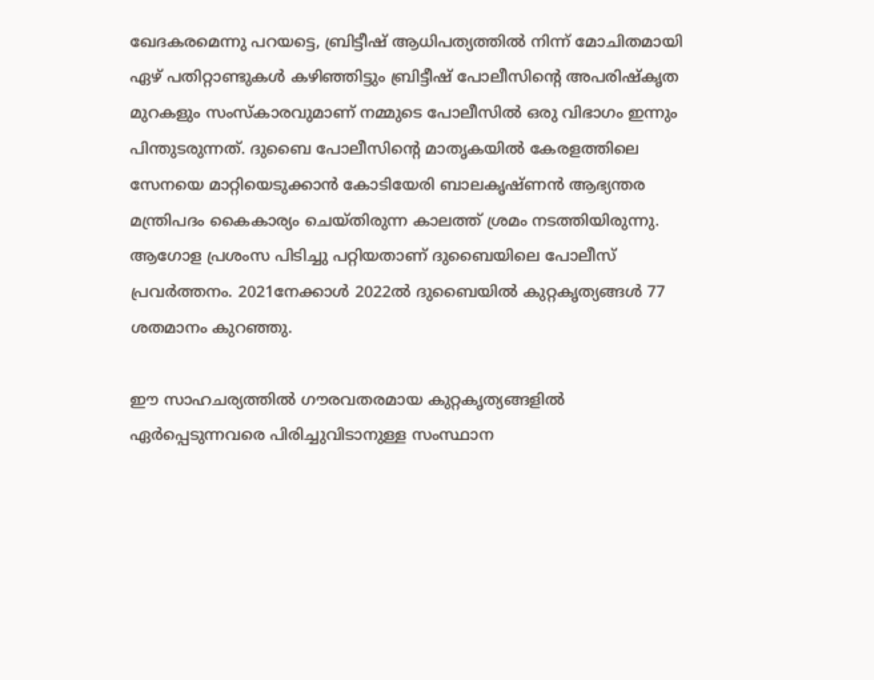ഖേദകരമെന്നു പറയട്ടെ, ബ്രിട്ടീഷ് ആധിപത്യത്തില്‍ നിന്ന് മോചിതമായി ഏഴ് പതിറ്റാണ്ടുകള്‍ കഴിഞ്ഞിട്ടും ബ്രിട്ടീഷ് പോലീസിന്റെ അപരിഷ്‌കൃത മുറകളും സംസ്‌കാരവുമാണ് നമ്മുടെ പോലീസില്‍ ഒരു വിഭാഗം ഇന്നും പിന്തുടരുന്നത്. ദുബൈ പോലീസിന്റെ മാതൃകയില്‍ കേരളത്തിലെ സേനയെ മാറ്റിയെടുക്കാന്‍ കോടിയേരി ബാലകൃഷ്ണന്‍ ആഭ്യന്തര മന്ത്രിപദം കൈകാര്യം ചെയ്തിരുന്ന കാലത്ത് ശ്രമം നടത്തിയിരുന്നു. ആഗോള പ്രശംസ പിടിച്ചു പറ്റിയതാണ് ദുബൈയിലെ പോലീസ് പ്രവര്‍ത്തനം. 2021നേക്കാള്‍ 2022ല്‍ ദുബൈയില്‍ കുറ്റകൃത്യങ്ങള്‍ 77 ശതമാനം കുറഞ്ഞു.

ഈ സാഹചര്യത്തില്‍ ഗൗരവതരമായ കുറ്റകൃത്യങ്ങളില്‍ ഏര്‍പ്പെടുന്നവരെ പിരിച്ചുവിടാനുള്ള സംസ്ഥാന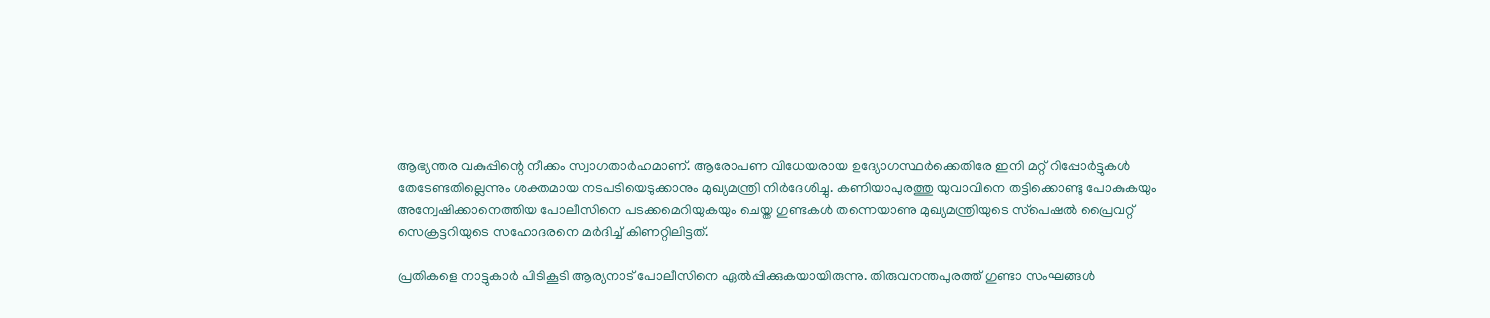ആഭ്യന്തര വകുപ്പിന്റെ നീക്കം സ്വാഗതാര്‍ഹമാണ്. ആരോപണ വിധേയരായ ഉദ്യോഗസ്ഥര്‍ക്കെതിരേ ഇനി മറ്റ് റിപ്പോര്‍ട്ടുകള്‍ തേടേണ്ടതില്ലെന്നും ശക്തമായ നടപടിയെടുക്കാനും മുഖ്യമന്ത്രി നിര്‍ദേശിച്ചു. കണിയാപുരത്തു യുവാവിനെ തട്ടിക്കൊണ്ടു പോകുകയും അന്വേഷിക്കാനെത്തിയ പോലീസിനെ പടക്കമെറിയുകയും ചെയ്ത ഗുണ്ടകള്‍ തന്നെയാണു മുഖ്യമന്ത്രിയുടെ സ്‌പെഷല്‍ പ്രൈവറ്റ് സെക്രട്ടറിയുടെ സഹോദരനെ മര്‍ദിച്ച് കിണറ്റിലിട്ടത്.

പ്രതികളെ നാട്ടുകാര്‍ പിടികൂടി ആര്യനാട് പോലീസിനെ ഏല്‍പ്പിക്കുകയായിരുന്നു. തിരുവനന്തപുരത്ത് ഗുണ്ടാ സംഘങ്ങള്‍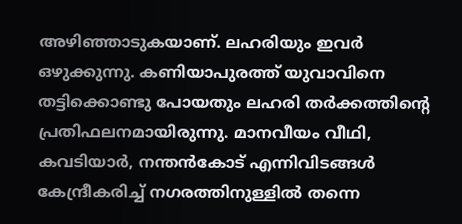അഴിഞ്ഞാടുകയാണ്. ലഹരിയും ഇവര്‍ ഒഴുക്കുന്നു. കണിയാപുരത്ത് യുവാവിനെ തട്ടിക്കൊണ്ടു പോയതും ലഹരി തര്‍ക്കത്തിന്റെ പ്രതിഫലനമായിരുന്നു. മാനവീയം വീഥി, കവടിയാര്‍, നന്തന്‍കോട് എന്നിവിടങ്ങള്‍ കേന്ദ്രീകരിച്ച് നഗരത്തിനുള്ളില്‍ തന്നെ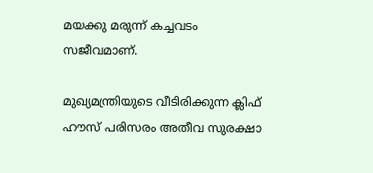മയക്കു മരുന്ന് കച്ചവടം സജീവമാണ്.

മുഖ്യമന്ത്രിയുടെ വീടിരിക്കുന്ന ക്ലിഫ് ഹൗസ് പരിസരം അതീവ സുരക്ഷാ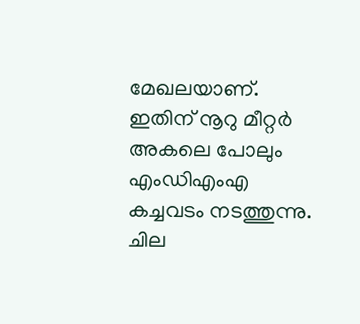മേഖലയാണ്. ഇതിന് നൂറു മീറ്റര്‍ അകലെ പോലും എംഡിഎംഎ കച്ചവടം നടത്തുന്നു. ചില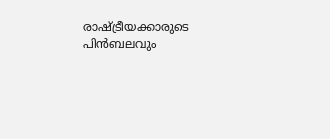രാഷ്ട്രീയക്കാരുടെ പിന്‍ബലവും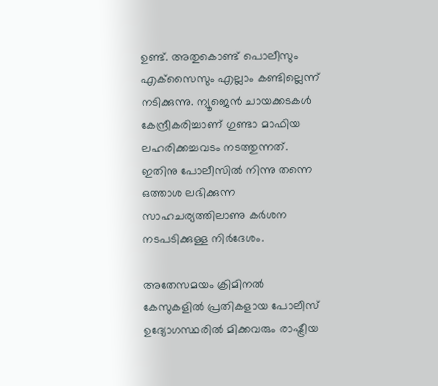ഉണ്ട്. അതുകൊണ്ട് പൊലീസും എക്‌സൈസും എല്ലാം കണ്ടില്ലെന്ന് നടിക്കുന്നു. ന്യൂജെന്‍ ചായക്കടകള്‍ കേന്ദ്രീകരിച്ചാണ് ഗുണ്ടാ മാഫിയ ലഹരിക്കച്ചവടം നടത്തുന്നത്. ഇതിനു പോലീസില്‍ നിന്നു തന്നെ ഒത്താശ ലഭിക്കുന്ന സാഹചര്യത്തിലാണു കര്‍ശന നടപടിക്കുള്ള നിര്‍ദേശം.

അതേസമയം ക്രിമിനല്‍ കേസുകളില്‍ പ്രതികളായ പോലീസ് ഉദ്യോഗസ്ഥരില്‍ മിക്കവരും രാഷ്ട്രീയ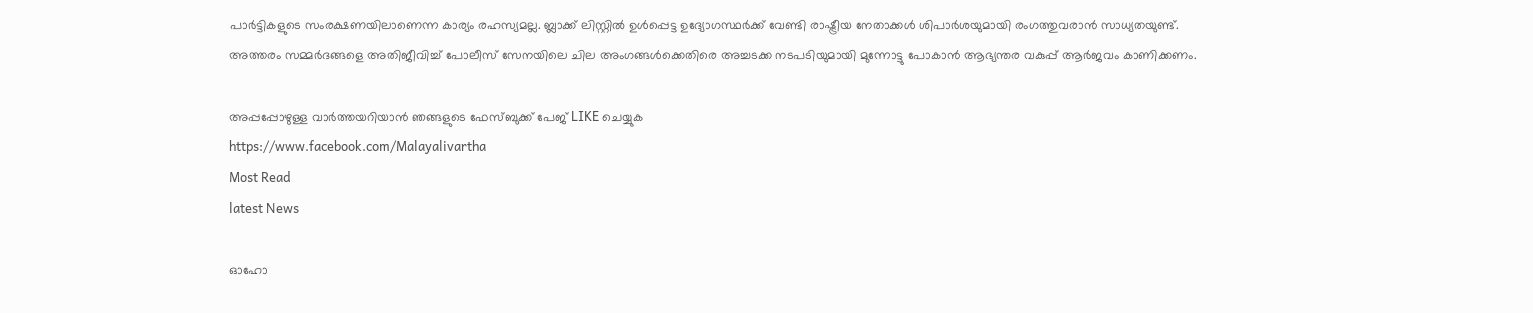പാര്‍ട്ടികളുടെ സംരക്ഷണയിലാണെന്ന കാര്യം രഹസ്യമല്ല. ബ്ലാക്ക് ലിസ്റ്റില്‍ ഉള്‍പ്പെട്ട ഉദ്യോഗസ്ഥര്‍ക്ക് വേണ്ടി രാഷ്ട്രീയ നേതാക്കള്‍ ശിപാര്‍ശയുമായി രംഗത്തുവരാന്‍ സാധ്യതയുണ്ട്. അത്തരം സമ്മര്‍ദങ്ങളെ അതിജീവിച്ച് പോലീസ് സേനയിലെ ചില അംഗങ്ങള്‍ക്കെതിരെ അച്ചടക്ക നടപടിയുമായി മുന്നോട്ടു പോകാന്‍ ആഭ്യന്തര വകുപ്പ് ആര്‍ജവം കാണിക്കണം.

അപ്പപ്പോഴുള്ള വാര്‍ത്തയറിയാന്‍ ഞങ്ങളുടെ ഫേസ്‌ബുക്ക്‌ പേജ് LIKE ചെയ്യുക
https://www.facebook.com/Malayalivartha
Most Read
latest News

ഓഹോ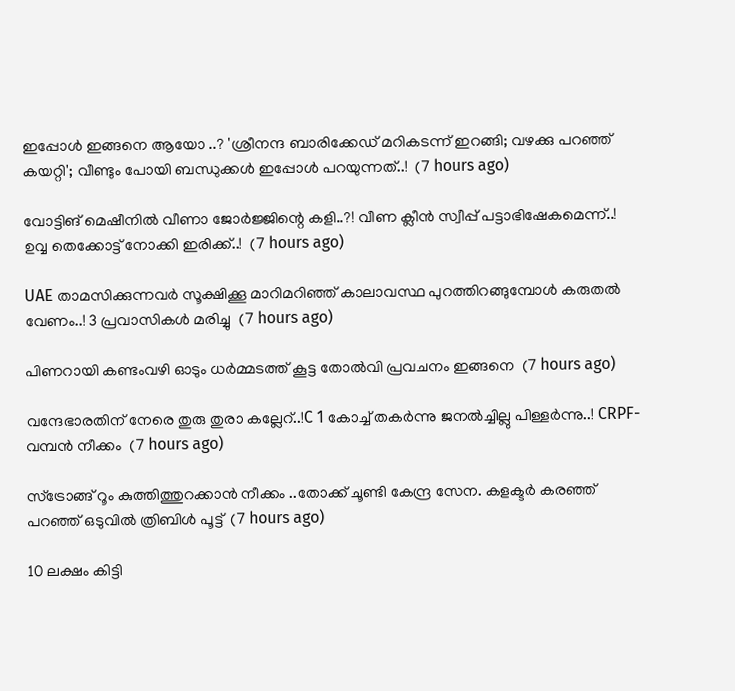ഇപ്പോൾ ഇങ്ങനെ ആയോ ..? 'ശ്രീനന്ദ ബാരിക്കേഡ് മറികടന്ന് ഇറങ്ങി; വഴക്കു പറഞ്ഞ് കയറ്റി'; വീണ്ടും പോയി ബന്ധുക്കൾ ഇപ്പോൾ പറയുന്നത്..!  (7 hours ago)

വോട്ടിങ് മെഷീനിൽ വീണാ ജോർജ്ജിന്റെ കളി..?! വീണ ക്ലീന്‍ സ്വീപ്പ് പട്ടാഭിഷേകമെന്ന്..! ഉവ്വ തെക്കോട്ട് നോക്കി ഇരിക്ക്..!  (7 hours ago)

UAE താമസിക്കുന്നവർ സൂക്ഷിക്കൂ മാറിമറിഞ്ഞ് കാലാവസ്ഥ പുറത്തിറങ്ങുമ്പോൾ കരുതൽ വേണം..! 3 പ്രവാസികൾ മരിച്ചു  (7 hours ago)

പിണറായി കണ്ടംവഴി ഓടും ധർമ്മടത്ത് കൂട്ട തോൽവി പ്രവചനം ഇങ്ങനെ  (7 hours ago)

വന്ദേഭാരതിന് നേരെ തുരു തുരാ കല്ലേറ്..!C 1 കോച്ച് തകർന്നു ജനൽച്ചില്ലു പിള്ളർന്നു..! CRPF-വമ്പൻ നീക്കം  (7 hours ago)

സ്ട്രോങ്ങ് റൂം കുത്തിത്തുറക്കാൻ നീക്കം ..തോക്ക് ചൂണ്ടി കേന്ദ്ര സേന. കളക്ടർ കരഞ്ഞ് പറഞ്ഞ് ഒടുവിൽ ത്രിബിൾ പൂട്ട്  (7 hours ago)

10 ലക്ഷം കിട്ടി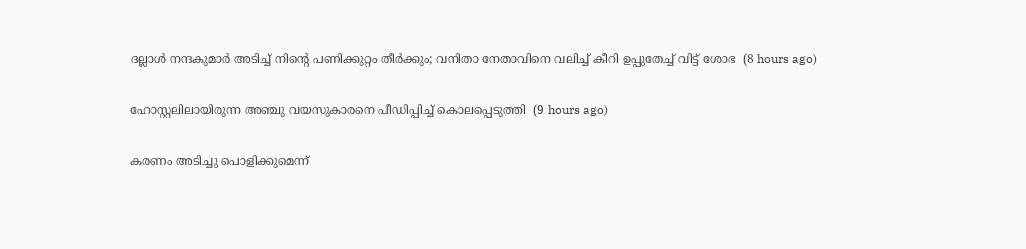ദല്ലാൾ നന്ദകുമാർ അടിച്ച് നിന്റെ പണിക്കുറ്റം തീര്‍ക്കും; വനിതാ നേതാവിനെ വലിച്ച് കീറി ഉപ്പുതേച്ച് വിട്ട് ശോഭ  (8 hours ago)

ഹോസ്റ്റലിലായിരുന്ന അഞ്ചു വയസുകാരനെ പീഡിപ്പിച്ച് കൊലപ്പെടുത്തി  (9 hours ago)

കരണം അടിച്ചു പൊളിക്കുമെന്ന്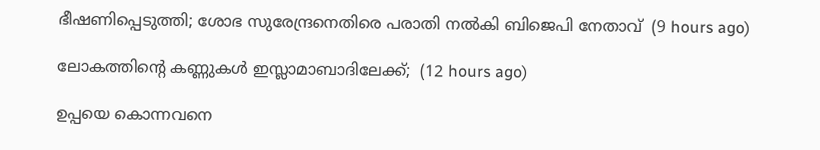ഭീഷണിപ്പെടുത്തി; ശോഭ സുരേന്ദ്രനെതിരെ പരാതി നല്‍കി ബിജെപി നേതാവ്  (9 hours ago)

ലോകത്തിന്റെ കണ്ണുകള്‍ ഇസ്ലാമാബാദിലേക്ക്;  (12 hours ago)

ഉപ്പയെ കൊന്നവനെ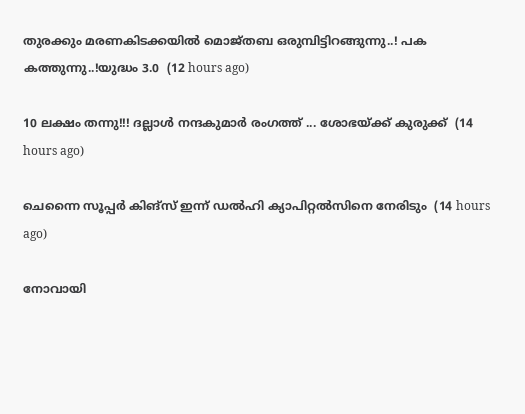തുരക്കും മരണകിടക്കയിൽ മൊജ്തബ ഒരുമ്പിട്ടിറങ്ങുന്നു..! പക കത്തുന്നു..!യുദ്ധം 3.0  (12 hours ago)

10 ലക്ഷം തന്നു!!! ദല്ലാൾ നന്ദകുമാർ രംഗത്ത് ... ശോഭയ്ക്ക് കുരുക്ക്  (14 hours ago)

ചെന്നൈ സൂപ്പർ കിങ്‌സ് ഇന്ന് ഡൽഹി ക്യാപിറ്റൽസിനെ നേരിടും  (14 hours ago)

നോവായി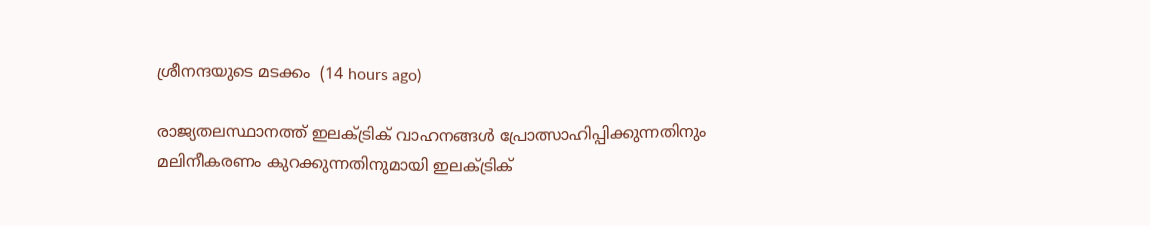ശ്രീനന്ദയുടെ മടക്കം  (14 hours ago)

രാജ്യതലസ്ഥാനത്ത് ഇലക്ട്രിക് വാഹനങ്ങൾ പ്രോത്സാഹിപ്പിക്കുന്നതിനും മലിനീകരണം കുറക്കുന്നതിനുമായി ഇലക്ട്രിക്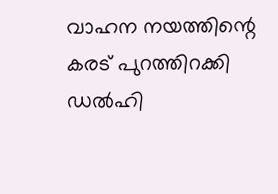വാഹന നയത്തിന്റെ കരട് പുറത്തിറക്കി ഡൽഹി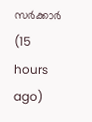സർക്കാർ  (15 hours ago)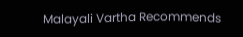Malayali Vartha Recommends